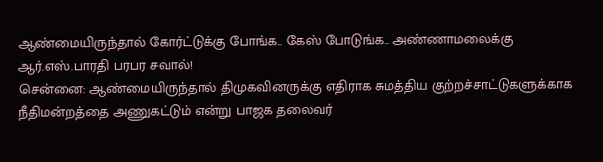ஆண்மையிருந்தால் கோர்ட்டுக்கு போங்க.. கேஸ் போடுங்க.. அண்ணாமலைக்கு ஆர்.எஸ்.பாரதி பரபர சவால்!
சென்னை: ஆண்மையிருந்தால் திமுகவினருக்கு எதிராக சுமத்திய குற்றச்சாட்டுகளுக்காக நீதிமன்றத்தை அணுகட்டும் என்று பாஜக தலைவர்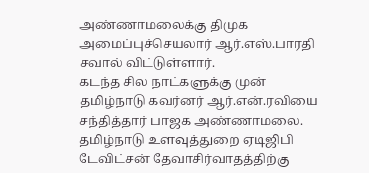அண்ணாமலைக்கு திமுக அமைப்புச்செயலார் ஆர்.எஸ்.பாரதி சவால் விட்டுள்ளார்.
கடந்த சில நாட்களுக்கு முன் தமிழ்நாடு கவர்னர் ஆர்.என்.ரவியை சந்தித்தார் பாஜக அண்ணாமலை. தமிழ்நாடு உளவுத்துறை ஏடிஜிபி டேவிட்சன் தேவாசிர்வாதத்திற்கு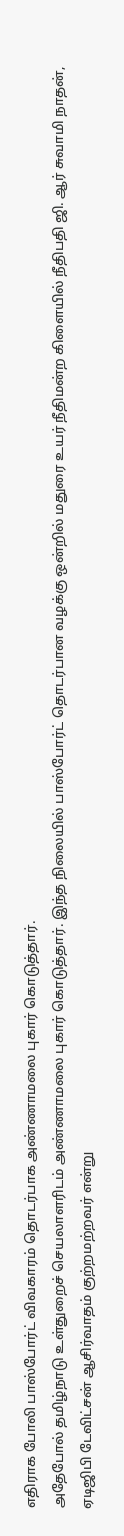எதிராக போலி பாஸ்போர்ட் விவகாரம் தொடர்பாக அண்ணாமலை புகார் கொடுத்தார்.
அதேபோல் தமிழ்நாடு உள்துறைச் செயலாளரிடம் அண்ணாமலை புகார் கொடுத்தார். இந்த நிலையில் பாஸ்போர்ட் தொடர்பான வழக்கு ஒன்றில் மதுரை உயர் நீதிமன்ற கிளையில் நீதிபதி ஜி. ஆர் சுவாமி நாதன், ஏடிஜிபி டேவிட்சன் ஆசிர்வாதம் குற்றமற்றவர் என்று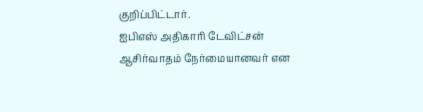குறிப்பிட்டார்.
ஐபிஎஸ் அதிகாரி டேவிட்சன் ஆசிர்வாதம் நேர்மையானவர் என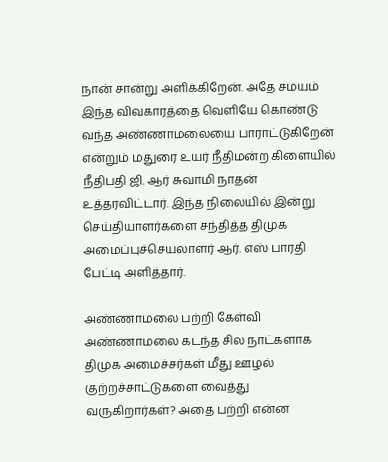நான் சான்று அளிக்கிறேன். அதே சமயம் இந்த விவகாரத்தை வெளியே கொண்டு வந்த அண்ணாமலையை பாராட்டுகிறேன் என்றும் மதுரை உயர் நீதிமன்ற கிளையில் நீதிபதி ஜி. ஆர் சுவாமி நாதன் உத்தரவிட்டார். இந்த நிலையில் இன்று செய்தியாளர்களை சந்தித்த திமுக அமைப்புச்செயலாளர் ஆர். எஸ் பாரதி பேட்டி அளித்தார்.

அண்ணாமலை பற்றி கேள்வி
அண்ணாமலை கடந்த சில நாட்களாக திமுக அமைச்சர்கள் மீது ஊழல் குற்றச்சாட்டுகளை வைத்து வருகிறார்கள்? அதை பற்றி என்ன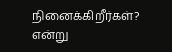நினைக்கிறீர்கள்? என்று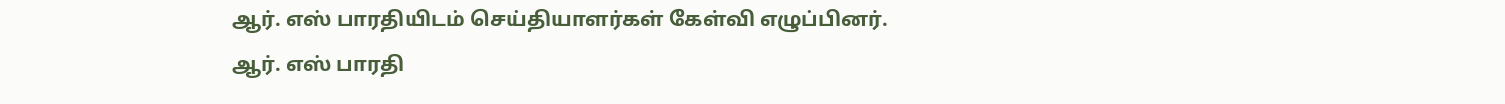ஆர். எஸ் பாரதியிடம் செய்தியாளர்கள் கேள்வி எழுப்பினர்.
ஆர். எஸ் பாரதி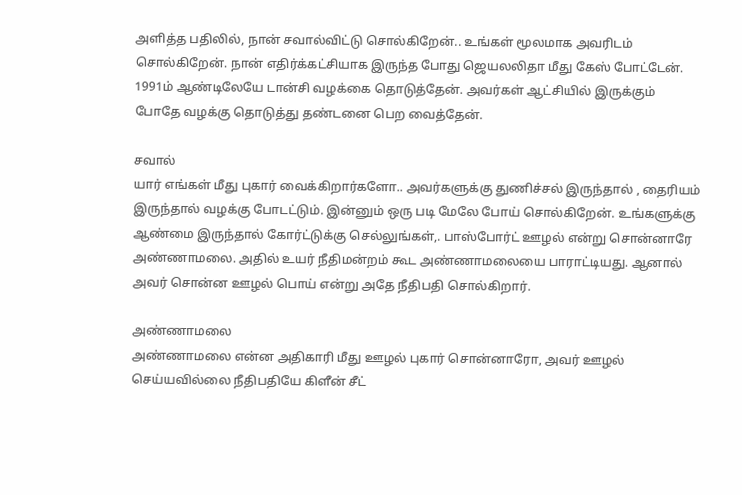அளித்த பதிலில், நான் சவால்விட்டு சொல்கிறேன்.. உங்கள் மூலமாக அவரிடம் சொல்கிறேன். நான் எதிர்க்கட்சியாக இருந்த போது ஜெயலலிதா மீது கேஸ் போட்டேன். 1991ம் ஆண்டிலேயே டான்சி வழக்கை தொடுத்தேன். அவர்கள் ஆட்சியில் இருக்கும் போதே வழக்கு தொடுத்து தண்டனை பெற வைத்தேன்.

சவால்
யார் எங்கள் மீது புகார் வைக்கிறார்களோ.. அவர்களுக்கு துணிச்சல் இருந்தால் , தைரியம் இருந்தால் வழக்கு போடட்டும். இன்னும் ஒரு படி மேலே போய் சொல்கிறேன். உங்களுக்கு ஆண்மை இருந்தால் கோர்ட்டுக்கு செல்லுங்கள்,. பாஸ்போர்ட் ஊழல் என்று சொன்னாரே அண்ணாமலை. அதில் உயர் நீதிமன்றம் கூட அண்ணாமலையை பாராட்டியது. ஆனால் அவர் சொன்ன ஊழல் பொய் என்று அதே நீதிபதி சொல்கிறார்.

அண்ணாமலை
அண்ணாமலை என்ன அதிகாரி மீது ஊழல் புகார் சொன்னாரோ, அவர் ஊழல் செய்யவில்லை நீதிபதியே கிளீன் சீட்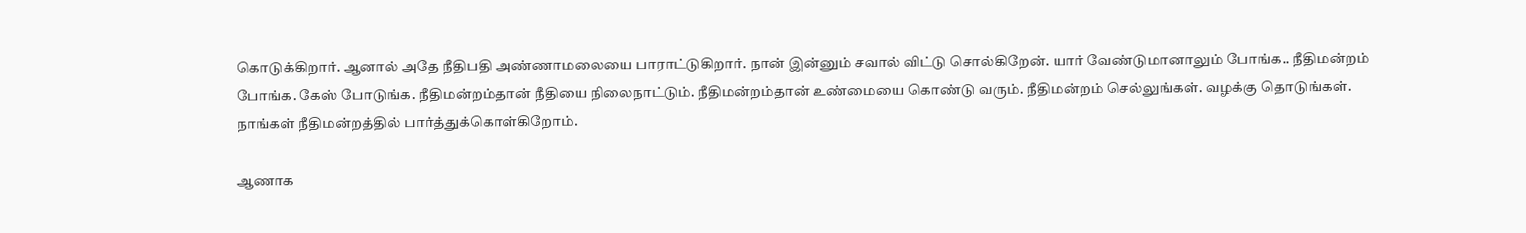கொடுக்கிறார். ஆனால் அதே நீதிபதி அண்ணாமலையை பாராட்டுகிறார். நான் இன்னும் சவால் விட்டு சொல்கிறேன். யார் வேண்டுமானாலும் போங்க.. நீதிமன்றம் போங்க. கேஸ் போடுங்க. நீதிமன்றம்தான் நீதியை நிலைநாட்டும். நீதிமன்றம்தான் உண்மையை கொண்டு வரும். நீதிமன்றம் செல்லுங்கள். வழக்கு தொடுங்கள். நாங்கள் நீதிமன்றத்தில் பார்த்துக்கொள்கிறோம்.

ஆணாக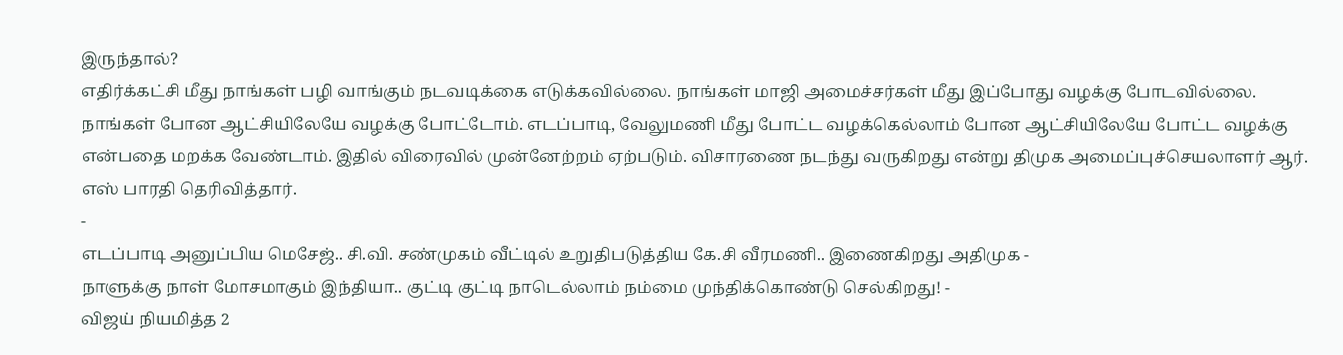இருந்தால்?
எதிர்க்கட்சி மீது நாங்கள் பழி வாங்கும் நடவடிக்கை எடுக்கவில்லை. நாங்கள் மாஜி அமைச்சர்கள் மீது இப்போது வழக்கு போடவில்லை. நாங்கள் போன ஆட்சியிலேயே வழக்கு போட்டோம். எடப்பாடி, வேலுமணி மீது போட்ட வழக்கெல்லாம் போன ஆட்சியிலேயே போட்ட வழக்கு என்பதை மறக்க வேண்டாம். இதில் விரைவில் முன்னேற்றம் ஏற்படும். விசாரணை நடந்து வருகிறது என்று திமுக அமைப்புச்செயலாளர் ஆர். எஸ் பாரதி தெரிவித்தார்.
-
எடப்பாடி அனுப்பிய மெசேஜ்.. சி.வி. சண்முகம் வீட்டில் உறுதிபடுத்திய கே.சி வீரமணி.. இணைகிறது அதிமுக -
நாளுக்கு நாள் மோசமாகும் இந்தியா.. குட்டி குட்டி நாடெல்லாம் நம்மை முந்திக்கொண்டு செல்கிறது! -
விஜய் நியமித்த 2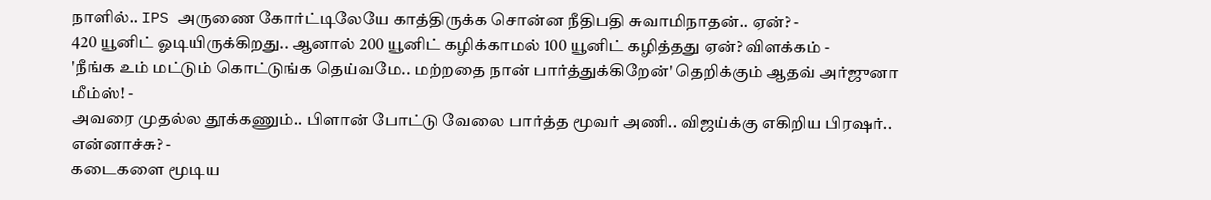நாளில்.. IPS அருணை கோர்ட்டிலேயே காத்திருக்க சொன்ன நீதிபதி சுவாமிநாதன்.. ஏன்? -
420 யூனிட் ஓடியிருக்கிறது.. ஆனால் 200 யூனிட் கழிக்காமல் 100 யூனிட் கழித்தது ஏன்? விளக்கம் -
'நீங்க உம் மட்டும் கொட்டுங்க தெய்வமே.. மற்றதை நான் பார்த்துக்கிறேன்' தெறிக்கும் ஆதவ் அர்ஜுனா மீம்ஸ்! -
அவரை முதல்ல தூக்கணும்.. பிளான் போட்டு வேலை பார்த்த மூவர் அணி.. விஜய்க்கு எகிறிய பிரஷர்.. என்னாச்சு? -
கடைகளை மூடிய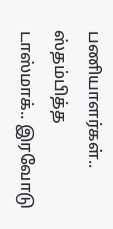பணியாளர்கள்.. ஸ்தம்பித்த டாஸ்மாக்.. இரவோடு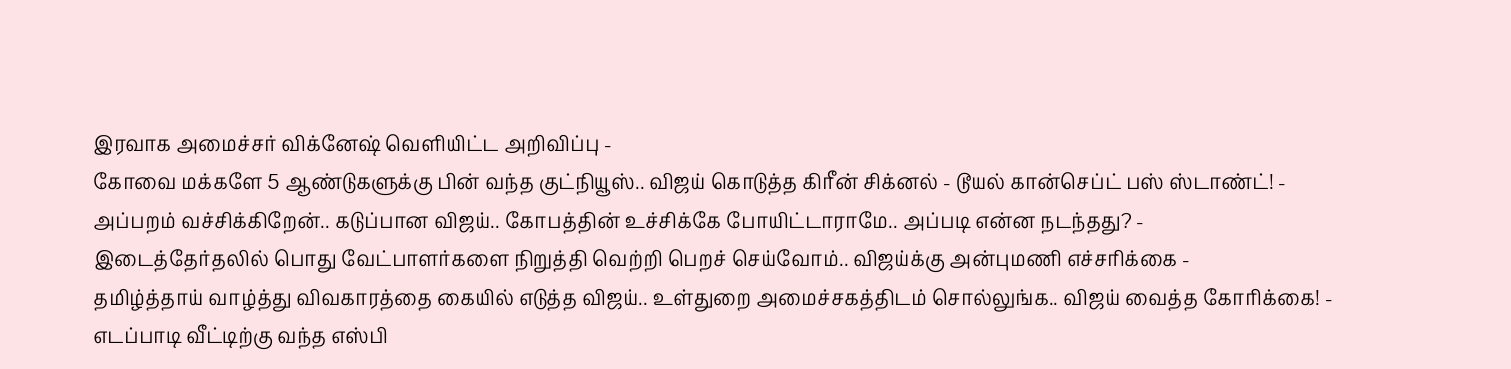இரவாக அமைச்சர் விக்னேஷ் வெளியிட்ட அறிவிப்பு -
கோவை மக்களே 5 ஆண்டுகளுக்கு பின் வந்த குட்நியூஸ்.. விஜய் கொடுத்த கிரீன் சிக்னல் - டூயல் கான்செப்ட் பஸ் ஸ்டாண்ட்! -
அப்பறம் வச்சிக்கிறேன்.. கடுப்பான விஜய்.. கோபத்தின் உச்சிக்கே போயிட்டாராமே.. அப்படி என்ன நடந்தது? -
இடைத்தேர்தலில் பொது வேட்பாளர்களை நிறுத்தி வெற்றி பெறச் செய்வோம்.. விஜய்க்கு அன்புமணி எச்சரிக்கை -
தமிழ்த்தாய் வாழ்த்து விவகாரத்தை கையில் எடுத்த விஜய்.. உள்துறை அமைச்சகத்திடம் சொல்லுங்க.. விஜய் வைத்த கோரிக்கை! -
எடப்பாடி வீட்டிற்கு வந்த எஸ்பி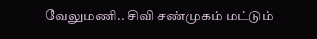வேலுமணி.. சிவி சண்முகம் மட்டும்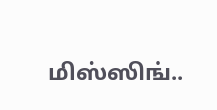மிஸ்ஸிங்..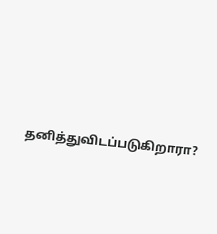தனித்துவிடப்படுகிறாரா?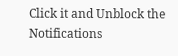Click it and Unblock the Notifications